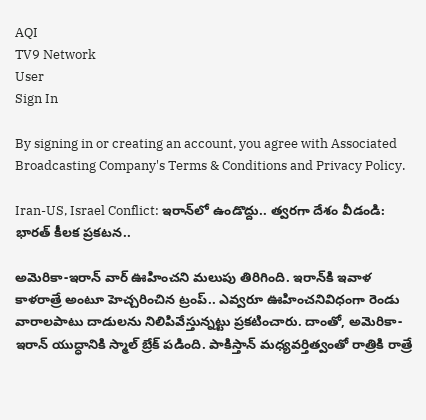AQI
TV9 Network
User
Sign In

By signing in or creating an account, you agree with Associated Broadcasting Company's Terms & Conditions and Privacy Policy.

Iran-US, Israel Conflict: ఇరాన్‌లో ఉండొద్దు.. త్వరగా దేశం వీడండి: భారత్ కీలక ప్రకటన..

అమెరికా-ఇరాన్‌ వార్‌ ఊహించని మలుపు తిరిగింది. ఇరాన్‌కి ఇవాళ కాళరాత్రే అంటూ హెచ్చరించిన ట్రంప్‌.. ఎవ్వరూ ఊహించనివిధంగా రెండు వారాలపాటు దాడులను నిలిపివేస్తున్నట్టు ప్రకటించారు. దాంతో, అమెరికా-ఇరాన్‌ యుద్ధానికి స్మాల్‌ బ్రేక్‌ పడింది. పాకిస్తాన్‌ మధ్యవర్తిత్వంతో రాత్రికి రాత్రే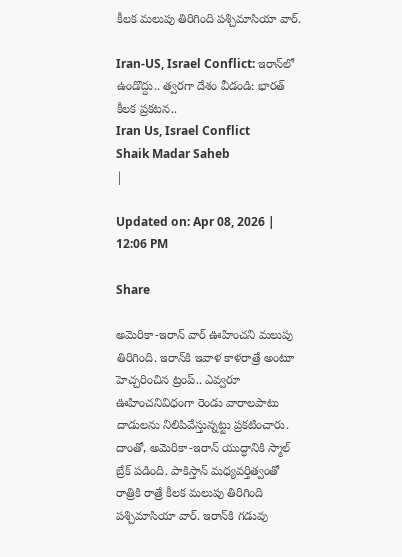కీలక మలుపు తిరిగింది పశ్చిమాసియా వార్‌.

Iran-US, Israel Conflict: ఇరాన్‌లో ఉండొద్దు.. త్వరగా దేశం వీడండి: భారత్ కీలక ప్రకటన..
Iran Us, Israel Conflict
Shaik Madar Saheb
|

Updated on: Apr 08, 2026 | 12:06 PM

Share

అమెరికా-ఇరాన్‌ వార్‌ ఊహించని మలుపు తిరిగింది. ఇరాన్‌కి ఇవాళ కాళరాత్రే అంటూ హెచ్చరించిన ట్రంప్‌.. ఎవ్వరూ ఊహించనివిధంగా రెండు వారాలపాటు దాడులను నిలిపివేస్తున్నట్టు ప్రకటించారు. దాంతో, అమెరికా-ఇరాన్‌ యుద్ధానికి స్మాల్‌ బ్రేక్‌ పడింది. పాకిస్తాన్‌ మధ్యవర్తిత్వంతో రాత్రికి రాత్రే కీలక మలుపు తిరిగింది పశ్చిమాసియా వార్‌. ఇరాన్‌కి గడువు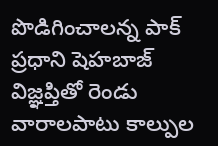పొడిగించాలన్న పాక్‌ ప్రధాని షెహబాజ్‌ విజ్ఞప్తితో రెండు వారాలపాటు కాల్పుల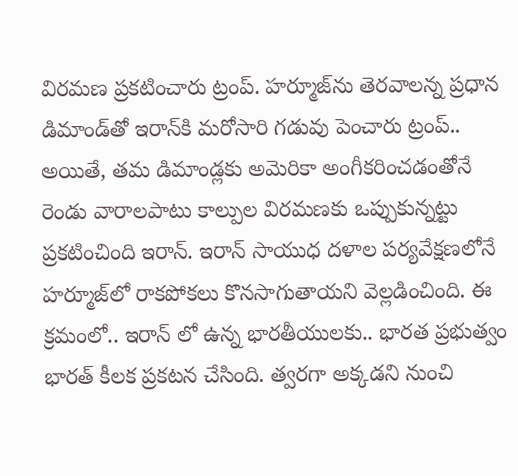విరమణ ప్రకటించారు ట్రంప్‌. హర్మూజ్‌ను తెరవాలన్న ప్రధాన డిమాండ్‌తో ఇరాన్‌కి మరోసారి గడువు పెంచారు ట్రంప్‌.. అయితే, తమ డిమాండ్లకు అమెరికా అంగీకరించడంతోనే రెండు వారాలపాటు కాల్పుల విరమణకు ఒప్పుకున్నట్టు ప్రకటించింది ఇరాన్‌. ఇరాన్‌ సాయుధ దళాల పర్యవేక్షణలోనే హర్మూజ్‌లో రాకపోకలు కొనసాగుతాయని వెల్లడించింది. ఈ క్రమంలో.. ఇరాన్ లో ఉన్న భారతీయులకు.. భారత ప్రభుత్వం భారత్ కీలక ప్రకటన చేసింది. త్వరగా అక్కడని నుంచి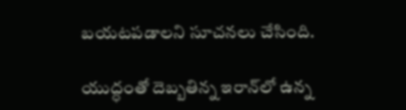బయటపడాలని సూచనలు చేసింది.

యుద్ధంతో దెబ్బతిన్న ఇరాన్‌లో ఉన్న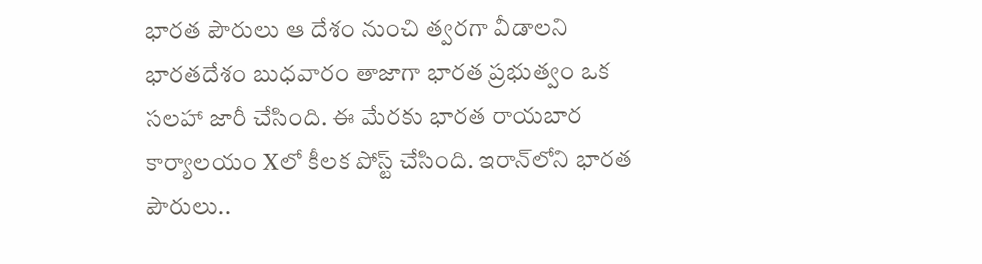భారత పౌరులు ఆ దేశం నుంచి త్వరగా వీడాలని భారతదేశం బుధవారం తాజాగా భారత ప్రభుత్వం ఒక సలహా జారీ చేసింది. ఈ మేరకు భారత రాయబార కార్యాలయం Xలో కీలక పోస్ట్‌ చేసింది. ఇరాన్‌లోని భారత పౌరులు..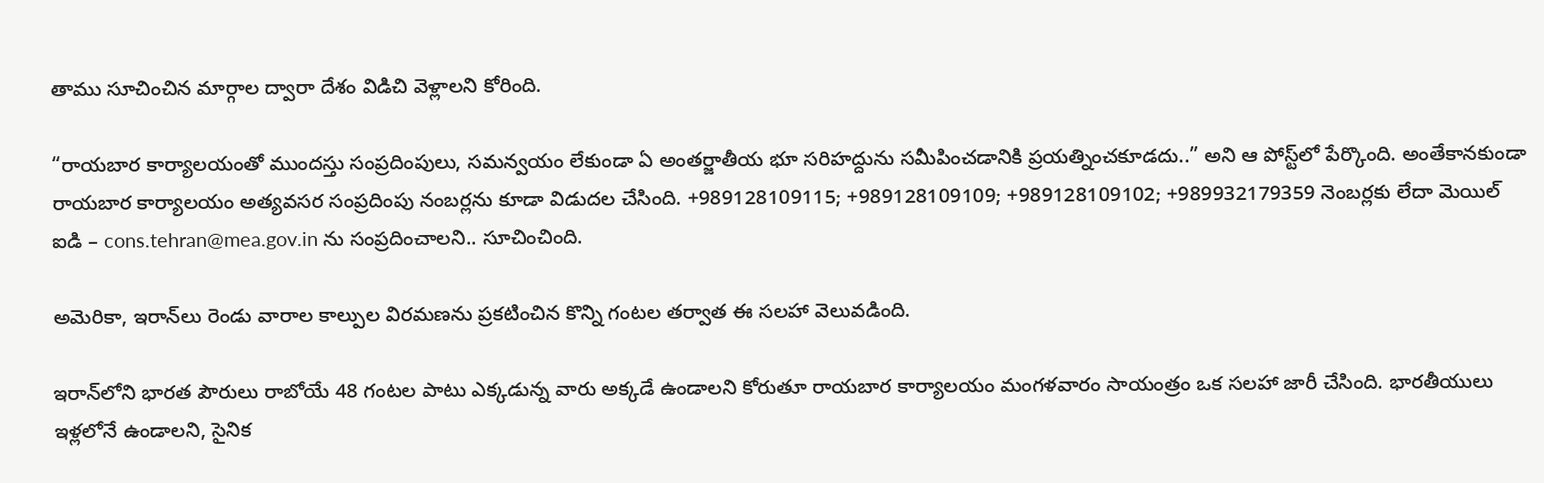తాము సూచించిన మార్గాల ద్వారా దేశం విడిచి వెళ్లాలని కోరింది.

“రాయబార కార్యాలయంతో ముందస్తు సంప్రదింపులు, సమన్వయం లేకుండా ఏ అంతర్జాతీయ భూ సరిహద్దును సమీపించడానికి ప్రయత్నించకూడదు..” అని ఆ పోస్ట్‌లో పేర్కొంది. అంతేకానకుండా రాయబార కార్యాలయం అత్యవసర సంప్రదింపు నంబర్లను కూడా విడుదల చేసింది. +989128109115; +989128109109; +989128109102; +989932179359 నెంబర్లకు లేదా మెయిల్ ఐడి – cons.tehran@mea.gov.in ను సంప్రదించాలని.. సూచించింది.

అమెరికా, ఇరాన్‌లు రెండు వారాల కాల్పుల విరమణను ప్రకటించిన కొన్ని గంటల తర్వాత ఈ సలహా వెలువడింది.

ఇరాన్‌లోని భారత పౌరులు రాబోయే 48 గంటల పాటు ఎక్కడున్న వారు అక్కడే ఉండాలని కోరుతూ రాయబార కార్యాలయం మంగళవారం సాయంత్రం ఒక సలహా జారీ చేసింది. భారతీయులు ఇళ్లలోనే ఉండాలని, సైనిక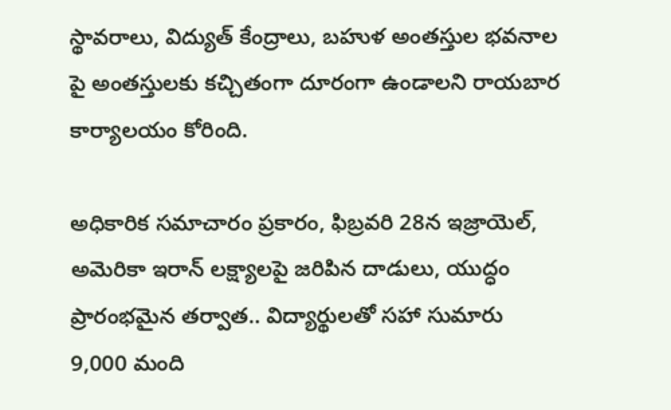స్థావరాలు, విద్యుత్ కేంద్రాలు, బహుళ అంతస్తుల భవనాల పై అంతస్తులకు కచ్చితంగా దూరంగా ఉండాలని రాయబార కార్యాలయం కోరింది.

అధికారిక సమాచారం ప్రకారం, ఫిబ్రవరి 28న ఇజ్రాయెల్, అమెరికా ఇరాన్ లక్ష్యాలపై జరిపిన దాడులు, యుద్ధం ప్రారంభమైన తర్వాత.. విద్యార్థులతో సహా సుమారు 9,000 మంది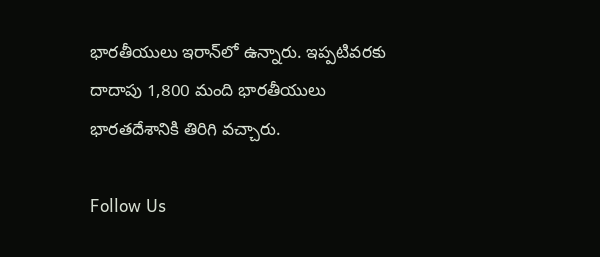భారతీయులు ఇరాన్‌లో ఉన్నారు. ఇప్పటివరకు దాదాపు 1,800 మంది భారతీయులు భారతదేశానికి తిరిగి వచ్చారు.

Follow Us